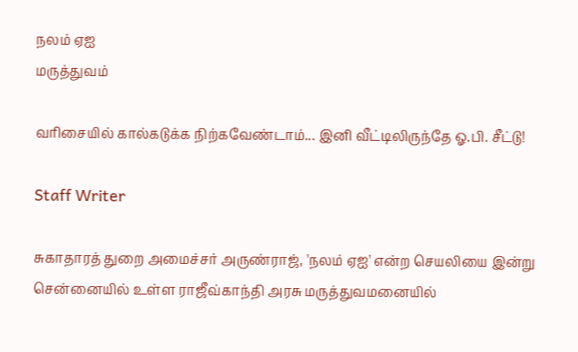நலம் ஏஐ
மருத்துவம்

வரிசையில் கால்கடுக்க நிற்கவேண்டாம்... இனி வீட்டிலிருந்தே ஓ.பி. சீட்டு!

Staff Writer

சுகாதாரத் துறை அமைச்சர் அருண்ராஜ், 'நலம் ஏஐ' என்ற செயலியை இன்று சென்னையில் உள்ள ராஜீவ்காந்தி அரசு மருத்துவமனையில்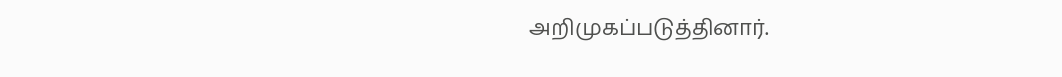அறிமுகப்படுத்தினார்.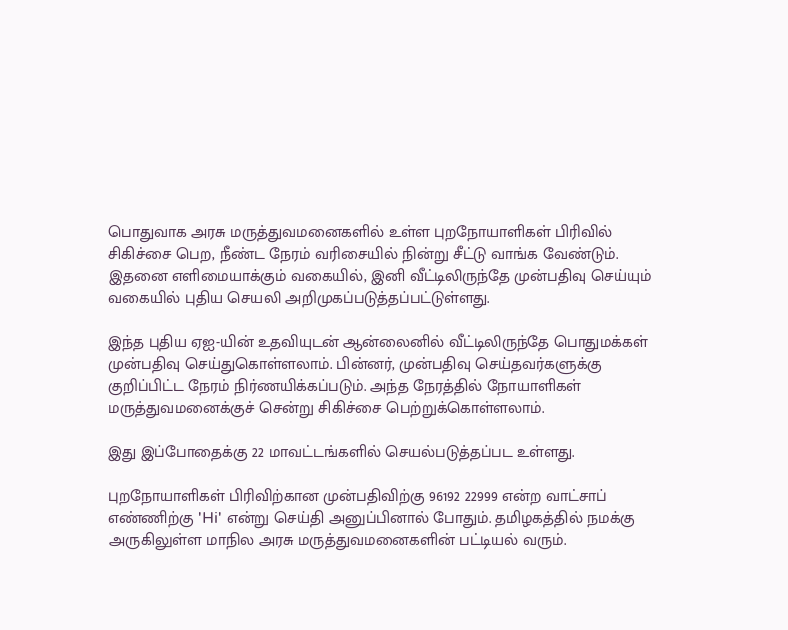பொதுவாக அரசு மருத்துவமனைகளில் உள்ள புறநோயாளிகள் பிரிவில் சிகிச்சை பெற, நீண்ட நேரம் வரிசையில் நின்று சீட்டு வாங்க வேண்டும். இதனை எளிமையாக்கும் வகையில், இனி வீட்டிலிருந்தே முன்பதிவு செய்யும் வகையில் புதிய செயலி அறிமுகப்படுத்தப்பட்டுள்ளது.

இந்த புதிய ஏஐ-யின் உதவியுடன் ஆன்லைனில் வீட்டிலிருந்தே பொதுமக்கள் முன்பதிவு செய்துகொள்ளலாம். பின்னர், முன்பதிவு செய்தவர்களுக்கு குறிப்பிட்ட நேரம் நிர்ணயிக்கப்படும். அந்த நேரத்தில் நோயாளிகள் மருத்துவமனைக்குச் சென்று சிகிச்சை பெற்றுக்கொள்ளலாம்.

இது இப்போதைக்கு 22 மாவட்டங்களில் செயல்படுத்தப்பட உள்ளது.

புறநோயாளிகள் பிரிவிற்கான முன்பதிவிற்கு 96192 22999 என்ற வாட்சாப் எண்ணிற்கு 'Hi' என்று செய்தி அனுப்பினால் போதும். தமிழகத்தில் நமக்கு அருகிலுள்ள மாநில அரசு மருத்துவமனைகளின் பட்டியல் வரும்.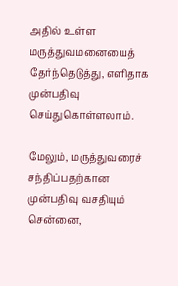அதில் உள்ள மருத்துவமனையைத் தேர்ந்தெடுத்து, எளிதாக முன்பதிவு செய்துகொள்ளலாம்.

மேலும், மருத்துவரைச் சந்திப்பதற்கான முன்பதிவு வசதியும் சென்னை,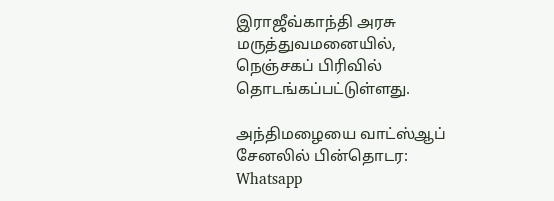இராஜீவ்காந்தி அரசு மருத்துவமனையில், நெஞ்சகப் பிரிவில் தொடங்கப்பட்டுள்ளது.

அந்திமழையை வாட்ஸ்ஆப் சேனலில் பின்தொடர: Whatsapp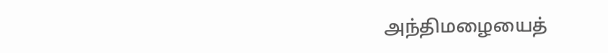அந்திமழையைத்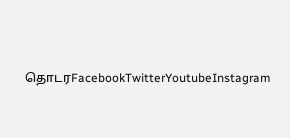தொடரFacebookTwitterYoutubeInstagram